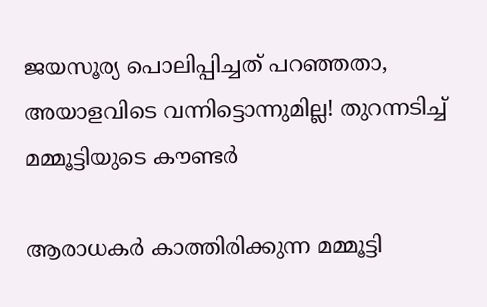ജയസൂര്യ പൊലിപ്പിച്ചത് പറഞ്ഞതാ, അയാളവിടെ വന്നിട്ടൊന്നുമില്ല! തുറന്നടിച്ച് മമ്മൂട്ടിയുടെ കൗണ്ടര്‍

ആരാധകര്‍ കാത്തിരിക്കുന്ന മമ്മൂട്ടി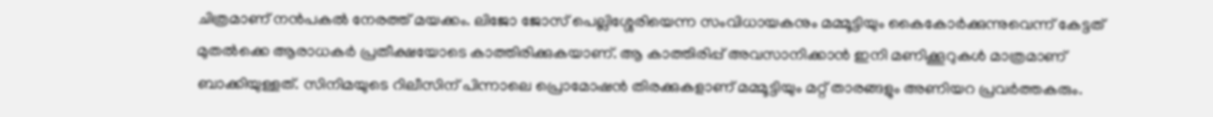ചിത്രമാണ് നന്‍പകല്‍ നേരത്ത് മയക്കം. ലിജോ ജോസ് പെല്ലിശ്ശേരിയെന്ന സംവിധായകനും മമ്മൂട്ടിയും കൈകോര്‍ക്കുന്നുവെന്ന് കേട്ടത് മുതല്‍ക്കെ ആരാധകര്‍ പ്രതീക്ഷയോടെ കാത്തിരിക്കുകയാണ്. ആ കാത്തിരിപ്പ് അവസാനിക്കാന്‍ ഇനി മണിക്കൂറുകള്‍ മാത്രമാണ് ബാക്കിയുള്ളത്. സിനിമയുടെ റിലീസിന് പിന്നാലെ പ്രൊമോഷന്‍ തിരക്കുകളാണ് മമ്മൂട്ടിയും മറ്റ് താരങ്ങളും അണിയറ പ്രവര്‍ത്തകരും.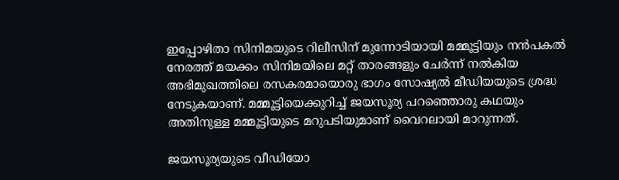ഇപ്പോഴിതാ സിനിമയുടെ റിലീസിന് മുന്നോടിയായി മമ്മൂട്ടിയും നന്‍പകല്‍ നേരത്ത് മയക്കം സിനിമയിലെ മറ്റ് താരങ്ങളും ചേര്‍ന്ന് നല്‍കിയ അഭിമുഖത്തിലെ രസകരമായൊരു ഭാഗം സോഷ്യല്‍ മീഡിയയുടെ ശ്രദ്ധ നേടുകയാണ്. മമ്മൂട്ടിയെക്കുറിച്ച് ജയസൂര്യ പറഞ്ഞൊരു കഥയും അതിനുള്ള മമ്മൂട്ടിയുടെ മറുപടിയുമാണ് വൈറലായി മാറുന്നത്.

ജയസൂര്യയുടെ വീഡിയോ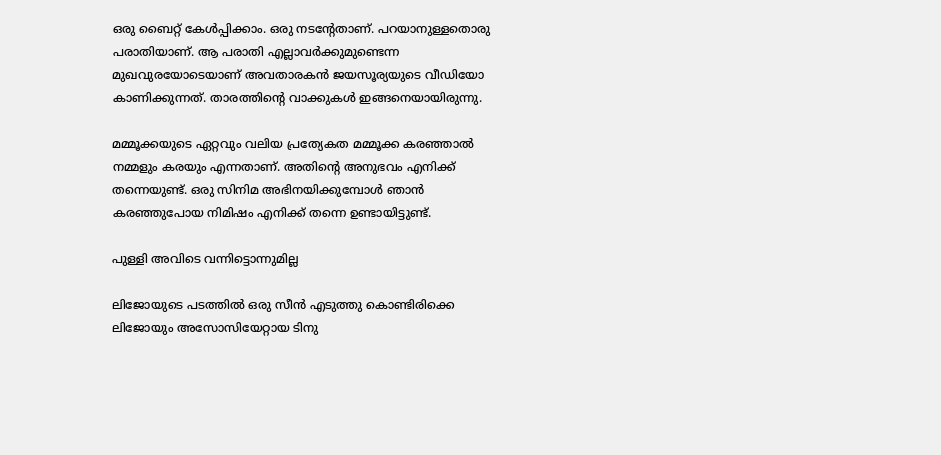ഒരു ബൈറ്റ് കേള്‍പ്പിക്കാം. ഒരു നടന്റേതാണ്. പറയാനുള്ളതൊരു പരാതിയാണ്. ആ പരാതി എല്ലാവര്‍ക്കുമുണ്ടെന്ന മുഖവുരയോടെയാണ് അവതാരകന്‍ ജയസൂര്യയുടെ വീഡിയോ കാണിക്കുന്നത്. താരത്തിന്റെ വാക്കുകള്‍ ഇങ്ങനെയായിരുന്നു.

മമ്മൂക്കയുടെ ഏറ്റവും വലിയ പ്രത്യേകത മമ്മൂക്ക കരഞ്ഞാല്‍ നമ്മളും കരയും എന്നതാണ്. അതിന്റെ അനുഭവം എനിക്ക് തന്നെയുണ്ട്. ഒരു സിനിമ അഭിനയിക്കുമ്പോള്‍ ഞാന്‍ കരഞ്ഞുപോയ നിമിഷം എനിക്ക് തന്നെ ഉണ്ടായിട്ടുണ്ട്.

പുള്ളി അവിടെ വന്നിട്ടൊന്നുമില്ല

ലിജോയുടെ പടത്തില്‍ ഒരു സീന്‍ എടുത്തു കൊണ്ടിരിക്കെ ലിജോയും അസോസിയേറ്റായ ടിനു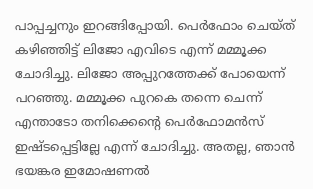പാപ്പച്ചനും ഇറങ്ങിപ്പോയി. പെര്‍ഫോം ചെയ്ത് കഴിഞ്ഞിട്ട് ലിജോ എവിടെ എന്ന് മമ്മൂക്ക ചോദിച്ചു. ലിജോ അപ്പുറത്തേക്ക് പോയെന്ന് പറഞ്ഞു. മമ്മൂക്ക പുറകെ തന്നെ ചെന്ന് എന്താടോ തനിക്കെന്റെ പെര്‍ഫോമന്‍സ് ഇഷ്ടപ്പെട്ടില്ലേ എന്ന് ചോദിച്ചു. അതല്ല, ഞാന്‍ ഭയങ്കര ഇമോഷണല്‍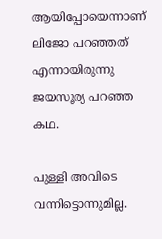ആയിപ്പോയെന്നാണ് ലിജോ പറഞ്ഞത് എന്നായിരുന്നു ജയസൂര്യ പറഞ്ഞ കഥ.

പുള്ളി അവിടെ വന്നിട്ടൊന്നുമില്ല.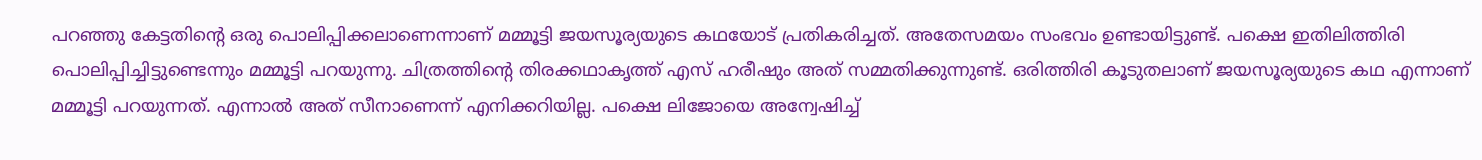പറഞ്ഞു കേട്ടതിന്റെ ഒരു പൊലിപ്പിക്കലാണെന്നാണ് മമ്മൂട്ടി ജയസൂര്യയുടെ കഥയോട് പ്രതികരിച്ചത്. അതേസമയം സംഭവം ഉണ്ടായിട്ടുണ്ട്. പക്ഷെ ഇതിലിത്തിരി പൊലിപ്പിച്ചിട്ടുണ്ടെന്നും മമ്മൂട്ടി പറയുന്നു. ചിത്രത്തിന്റെ തിരക്കഥാകൃത്ത് എസ് ഹരീഷും അത് സമ്മതിക്കുന്നുണ്ട്. ഒരിത്തിരി കൂടുതലാണ് ജയസൂര്യയുടെ കഥ എന്നാണ് മമ്മൂട്ടി പറയുന്നത്. എന്നാല്‍ അത് സീനാണെന്ന് എനിക്കറിയില്ല. പക്ഷെ ലിജോയെ അന്വേഷിച്ച്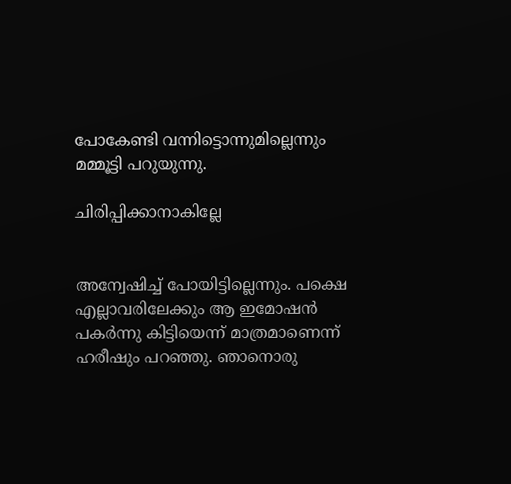പോകേണ്ടി വന്നിട്ടൊന്നുമില്ലെന്നും മമ്മൂട്ടി പറുയുന്നു.

ചിരിപ്പിക്കാനാകില്ലേ


അന്വേഷിച്ച് പോയിട്ടില്ലെന്നും. പക്ഷെ എല്ലാവരിലേക്കും ആ ഇമോഷന്‍ പകര്‍ന്നു കിട്ടിയെന്ന് മാത്രമാണെന്ന് ഹരീഷും പറഞ്ഞു. ഞാനൊരു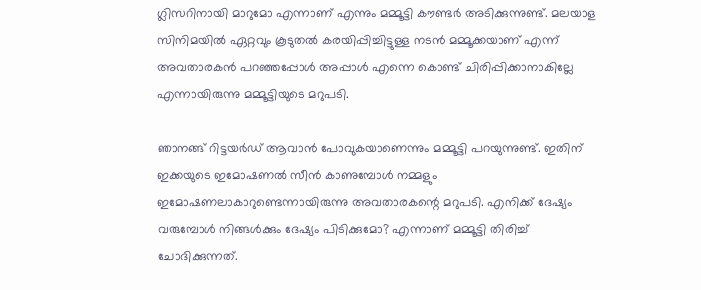ഗ്ലിസറിനായി മാറുമോ എന്നാണ് എന്നും മമ്മൂട്ടി കൗണ്ടര്‍ അടിക്കുന്നുണ്ട്. മലയാള സിനിമയില്‍ ഏറ്റവും കൂടുതല്‍ കരയിപ്പിച്ചിട്ടുള്ള നടന്‍ മമ്മൂക്കയാണ് എന്ന് അവതാരകന്‍ പറഞ്ഞപ്പോള്‍ അപ്പാള്‍ എന്നെ കൊണ്ട് ചിരിപ്പിക്കാനാകില്ലേ എന്നായിരുന്നു മമ്മൂട്ടിയുടെ മറുപടി.

ഞാനങ്ങ് റിട്ടയര്‍ഡ് ആവാന്‍ പോവുകയാണെന്നും മമ്മൂട്ടി പറയുന്നുണ്ട്. ഇതിന് ഇക്കയുടെ ഇമോഷണല്‍ സീന്‍ കാണുമ്പോള്‍ നമ്മളും ഇമോഷണലാകാറുണ്ടെന്നായിരുന്നു അവതാരകന്റെ മറുപടി. എനിക്ക് ദേഷ്യം വരുമ്പോള്‍ നിങ്ങള്‍ക്കും ദേഷ്യം പിടിക്കുമോ? എന്നാണ് മമ്മൂട്ടി തിരിച്ച് ചോദിക്കുന്നത്.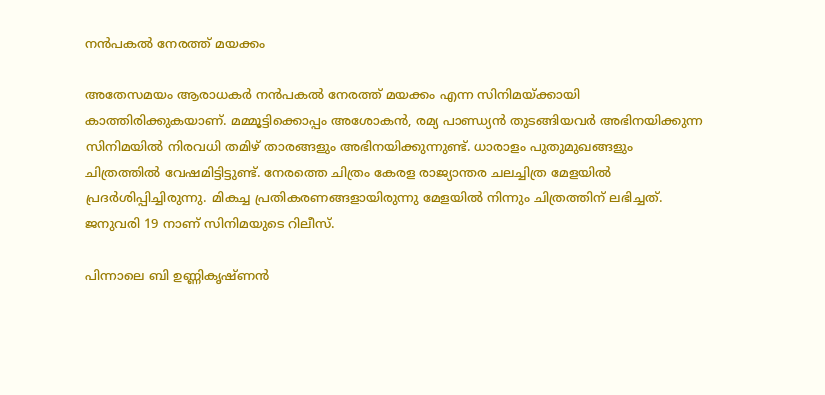നന്‍പകല്‍ നേരത്ത് മയക്കം

അതേസമയം ആരാധകർ നന്‍പകല്‍ നേരത്ത് മയക്കം എന്ന സിനിമയ്ക്കായി കാത്തിരിക്കുകയാണ്. മമ്മൂട്ടിക്കൊപ്പം അശോകന്‍, രമ്യ പാണ്ഡ്യന്‍ തുടങ്ങിയവർ അഭിനയിക്കുന്ന സിനിമയില്‍ നിരവധി തമിഴ് താരങ്ങളും അഭിനയിക്കുന്നുണ്ട്. ധാരാളം പുതുമുഖങ്ങളും ചിത്രത്തില്‍ വേഷമിട്ടിട്ടുണ്ട്. നേരത്തെ ചിത്രം കേരള രാജ്യാന്തര ചലച്ചിത്ര മേളയില്‍ പ്രദർശിപ്പിച്ചിരുന്നു. മികച്ച പ്രതികരണങ്ങളായിരുന്നു മേളയില്‍ നിന്നും ചിത്രത്തിന് ലഭിച്ചത്. ജനുവരി 19 നാണ് സിനിമയുടെ റിലീസ്.

പിന്നാലെ ബി ഉണ്ണികൃഷ്ണന്‍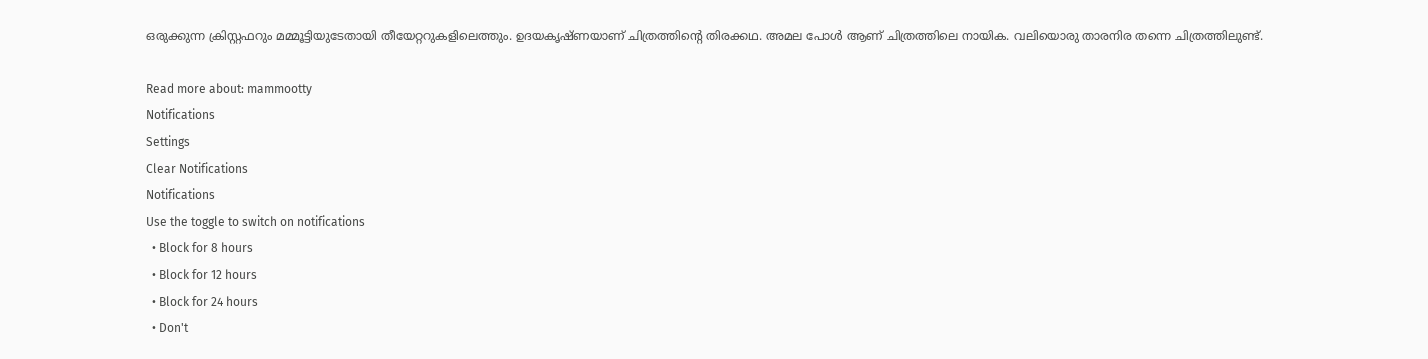ഒരുക്കുന്ന ക്രിസ്റ്റഫറും മമ്മൂട്ടിയുടേതായി തീയേറ്ററുകളിലെത്തും. ഉദയകൃഷ്ണയാണ് ചിത്രത്തിന്റെ തിരക്കഥ. അമല പോള്‍ ആണ് ചിത്രത്തിലെ നായിക. വലിയൊരു താരനിര തന്നെ ചിത്രത്തിലുണ്ട്.

Read more about: mammootty
Notifications
Settings
Clear Notifications
Notifications
Use the toggle to switch on notifications
  • Block for 8 hours
  • Block for 12 hours
  • Block for 24 hours
  • Don't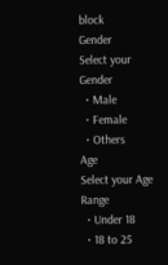block
Gender
Select your Gender
  • Male
  • Female
  • Others
Age
Select your Age Range
  • Under 18
  • 18 to 25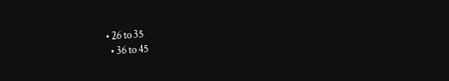• 26 to 35
  • 36 to 45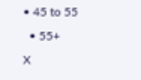• 45 to 55
  • 55+
X